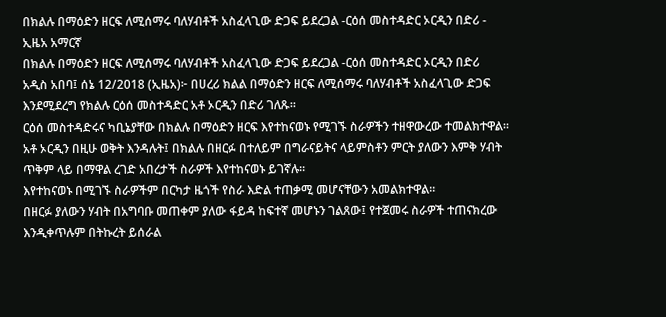በክልሉ በማዕድን ዘርፍ ለሚሰማሩ ባለሃብቶች አስፈላጊው ድጋፍ ይደረጋል -ርዕሰ መስተዳድር ኦርዲን በድሪ - ኢዜአ አማርኛ
በክልሉ በማዕድን ዘርፍ ለሚሰማሩ ባለሃብቶች አስፈላጊው ድጋፍ ይደረጋል -ርዕሰ መስተዳድር ኦርዲን በድሪ
አዲስ አበባ፤ ሰኔ 12/2018 (ኢዜአ)፦ በሀረሪ ክልል በማዕድን ዘርፍ ለሚሰማሩ ባለሃብቶች አስፈላጊው ድጋፍ እንደሚደረግ የክልሉ ርዕሰ መስተዳድር አቶ ኦርዲን በድሪ ገለጹ።
ርዕሰ መስተዳድሩና ካቢኔያቸው በክልሉ በማዕድን ዘርፍ እየተከናወኑ የሚገኙ ስራዎችን ተዘዋውረው ተመልክተዋል።
አቶ ኦርዲን በዚሁ ወቅት እንዳሉት፤ በክልሉ በዘርፉ በተለይም በግራናይትና ላይምስቶን ምርት ያለውን እምቅ ሃብት ጥቅም ላይ በማዋል ረገድ አበረታች ስራዎች እየተከናወኑ ይገኛሉ።
እየተከናወኑ በሚገኙ ስራዎችም በርካታ ዜጎች የስራ እድል ተጠቃሚ መሆናቸውን አመልክተዋል።
በዘርፉ ያለውን ሃብት በአግባቡ መጠቀም ያለው ፋይዳ ከፍተኛ መሆኑን ገልጸው፤ የተጀመሩ ስራዎች ተጠናክረው እንዲቀጥሉም በትኩረት ይሰራል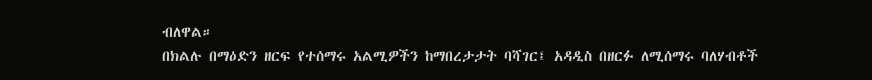ብለዋል።
በክልሉ በማዕድን ዘርፍ የተሰማሩ አልሚዎችን ከማበረታታት ባሻገር፤ አዳዲስ በዘርፉ ለሚሰማሩ ባለሃብቶች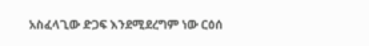አስፈላጊው ድጋፍ እንደሚደረግም ነው ርዕሰ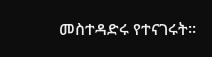መስተዳድሩ የተናገሩት።